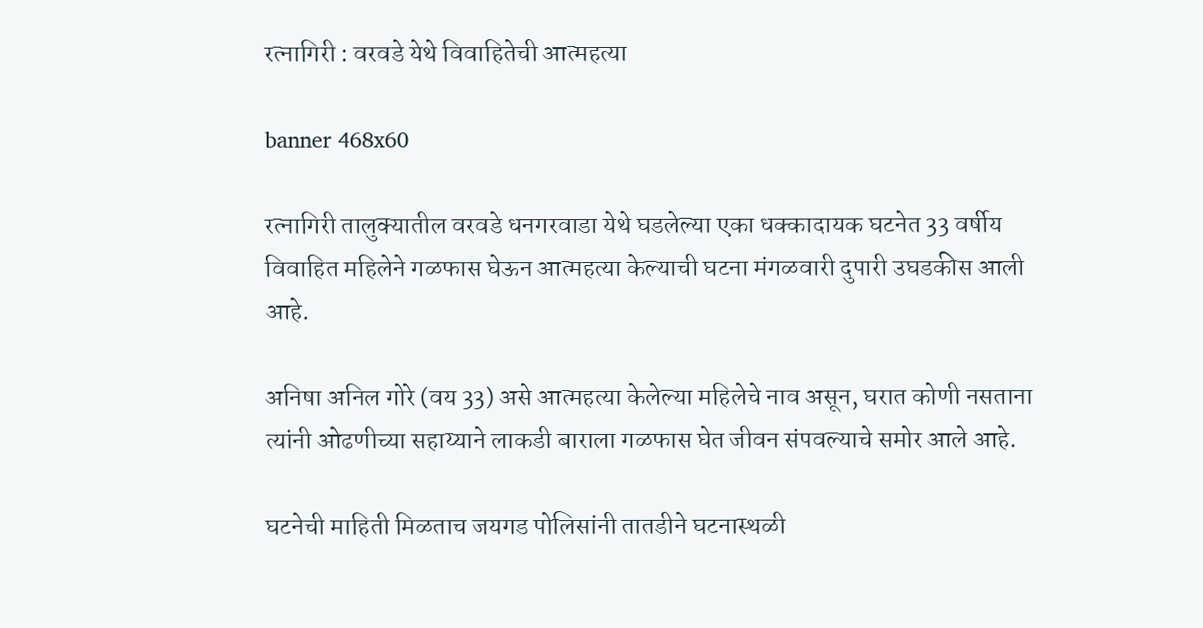रत्नागिरी : वरवडे येथे विवाहितेची आत्महत्या

banner 468x60

रत्नागिरी तालुक्यातील वरवडे धनगरवाडा येथे घडलेल्या एका धक्कादायक घटनेत 33 वर्षीय विवाहित महिलेने गळफास घेऊन आत्महत्या केल्याची घटना मंगळवारी दुपारी उघडकीस आली आहे.

अनिषा अनिल गोरे (वय 33) असे आत्महत्या केलेल्या महिलेचे नाव असून, घरात कोणी नसताना त्यांनी ओढणीच्या सहाय्याने लाकडी बाराला गळफास घेत जीवन संपवल्याचे समोर आले आहे.

घटनेची माहिती मिळताच जयगड पोलिसांनी तातडीने घटनास्थळी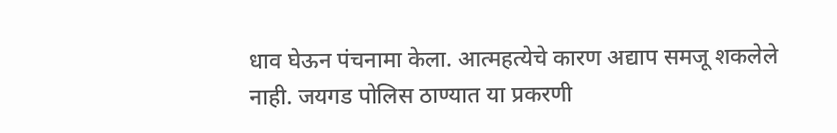धाव घेऊन पंचनामा केला. आत्महत्येचे कारण अद्याप समजू शकलेले नाही. जयगड पोलिस ठाण्यात या प्रकरणी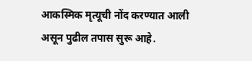आकस्मिक मृत्यूची नोंद करण्यात आली असून पुढील तपास सुरू आहे.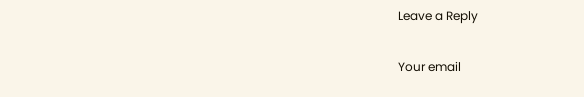Leave a Reply

Your email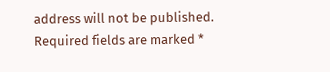address will not be published. Required fields are marked *